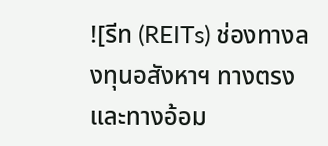![รีท (REITs) ช่องทางลงทุนอสังหาฯ ทางตรงและทางอ้อม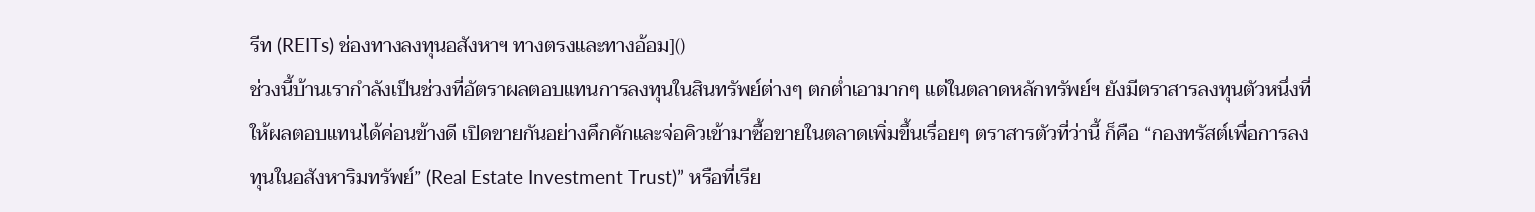รีท (REITs) ช่องทางลงทุนอสังหาฯ ทางตรงและทางอ้อม]()
ช่วงนี้บ้านเรากำลังเป็นช่วงที่อัตราผลตอบแทนการลงทุนในสินทรัพย์ต่างๆ ตกต่ำเอามากๆ แต่ในตลาดหลักทรัพย์ฯ ยังมีตราสารลงทุนตัวหนึ่งที่ให้ผลตอบแทนได้ค่อนข้างดี เปิดขายกันอย่างคึกคักและจ่อคิวเข้ามาซื้อขายในตลาดเพิ่มขึ้นเรื่อยๆ ตราสารตัวที่ว่านี้ ก็คือ “กองทรัสต์เพื่อการลงทุนในอสังหาริมทรัพย์” (Real Estate Investment Trust)” หรือที่เรีย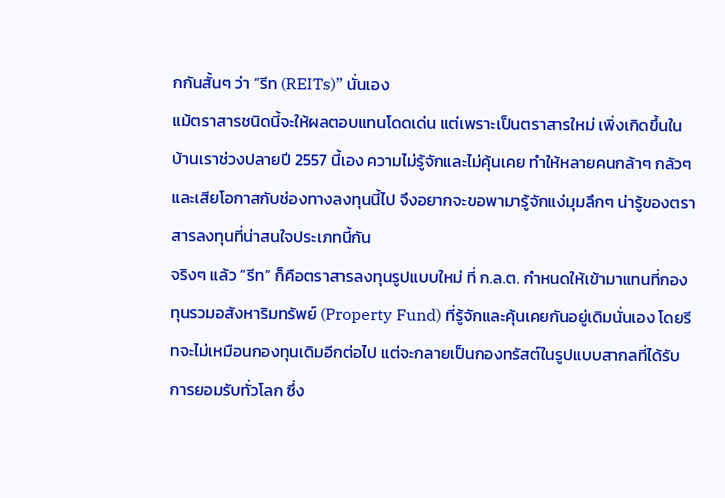กกันสั้นๆ ว่า “รีท (REITs)” นั่นเอง
แม้ตราสารชนิดนี้จะให้ผลตอบแทนโดดเด่น แต่เพราะเป็นตราสารใหม่ เพิ่งเกิดขึ้นในบ้านเราช่วงปลายปี 2557 นี้เอง ความไม่รู้จักและไม่คุ้นเคย ทำให้หลายคนกล้าๆ กลัวๆ และเสียโอกาสกับช่องทางลงทุนนี้ไป จึงอยากจะขอพามารู้จักแง่มุมลึกๆ น่ารู้ของตราสารลงทุนที่น่าสนใจประเภทนี้กัน
จริงๆ แล้ว “รีท” ก็คือตราสารลงทุนรูปแบบใหม่ ที่ ก.ล.ต. กำหนดให้เข้ามาแทนที่กองทุนรวมอสังหาริมทรัพย์ (Property Fund) ที่รู้จักและคุ้นเคยกันอยู่เดิมนั่นเอง โดยรีทจะไม่เหมือนกองทุนเดิมอีกต่อไป แต่จะกลายเป็นกองทรัสต์ในรูปแบบสากลที่ได้รับการยอมรับทั่วโลก ซึ่ง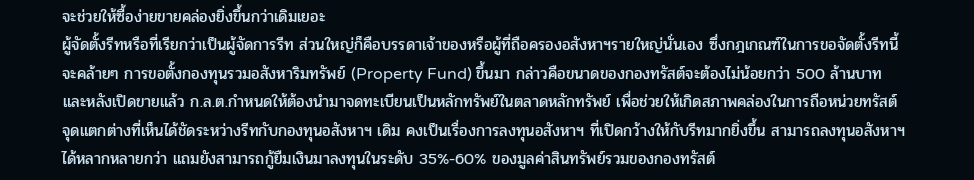จะช่วยให้ซื้อง่ายขายคล่องยิ่งขึ้นกว่าเดิมเยอะ
ผู้จัดตั้งรีทหรือที่เรียกว่าเป็นผู้จัดการรีท ส่วนใหญ่ก็คือบรรดาเจ้าของหรือผู้ที่ถือครองอสังหาฯรายใหญ่นั่นเอง ซึ่งกฎเกณฑ์ในการขอจัดตั้งรีทนี้จะคล้ายๆ การขอตั้งกองทุนรวมอสังหาริมทรัพย์ (Property Fund) ขึ้นมา กล่าวคือขนาดของกองทรัสต์จะต้องไม่น้อยกว่า 500 ล้านบาท และหลังเปิดขายแล้ว ก.ล.ต.กำหนดให้ต้องนำมาจดทะเบียนเป็นหลักทรัพย์ในตลาดหลักทรัพย์ เพื่อช่วยให้เกิดสภาพคล่องในการถือหน่วยทรัสต์
จุดแตกต่างที่เห็นได้ชัดระหว่างรีทกับกองทุนอสังหาฯ เดิม คงเป็นเรื่องการลงทุนอสังหาฯ ที่เปิดกว้างให้กับรีทมากยิ่งขึ้น สามารถลงทุนอสังหาฯ ได้หลากหลายกว่า แถมยังสามารถกู้ยืมเงินมาลงทุนในระดับ 35%-60% ของมูลค่าสินทรัพย์รวมของกองทรัสต์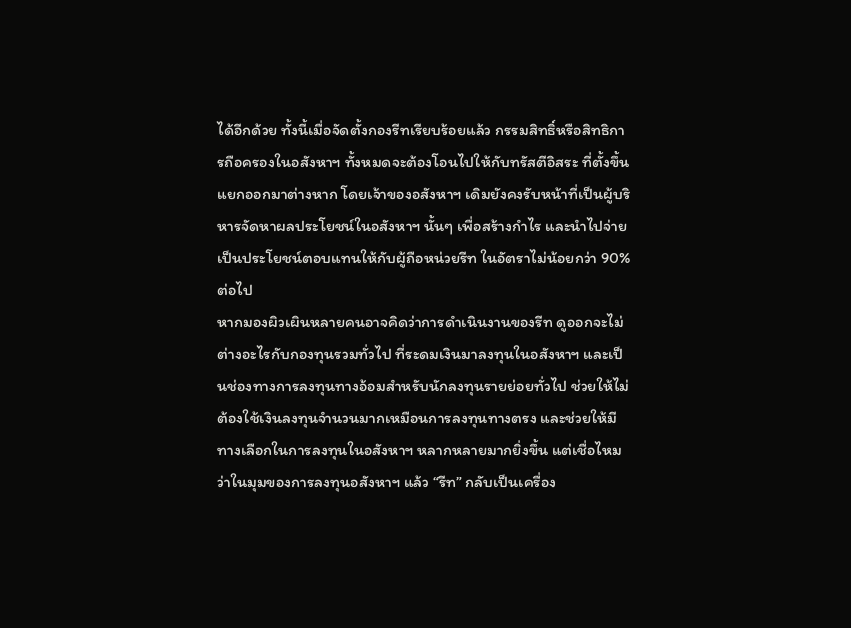ได้อีกด้วย ทั้งนี้เมื่อจัดตั้งกองรีทเรียบร้อยแล้ว กรรมสิทธิ์หรือสิทธิการถือครองในอสังหาฯ ทั้งหมดจะต้องโอนไปให้กับทรัสตีอิสระ ที่ตั้งขึ้นแยกออกมาต่างหาก โดยเจ้าของอสังหาฯ เดิมยังคงรับหน้าที่เป็นผู้บริหารจัดหาผลประโยชน์ในอสังหาฯ นั้นๆ เพื่อสร้างกำไร และนำไปจ่ายเป็นประโยชน์ตอบแทนให้กับผู้ถือหน่วยรีท ในอัตราไม่น้อยกว่า 90% ต่อไป
หากมองผิวเผินหลายคนอาจคิดว่าการดำเนินงานของรีท ดูออกจะไม่ต่างอะไรกับกองทุนรวมทั่วไป ที่ระดมเงินมาลงทุนในอสังหาฯ และเป็นช่องทางการลงทุนทางอ้อมสำหรับนักลงทุนรายย่อยทั่วไป ช่วยให้ไม่ต้องใช้เงินลงทุนจำนวนมากเหมือนการลงทุนทางตรง และช่วยให้มีทางเลือกในการลงทุนในอสังหาฯ หลากหลายมากยิ่งขึ้น แต่เชื่อไหมว่าในมุมของการลงทุนอสังหาฯ แล้ว “รีท” กลับเป็นเครื่อง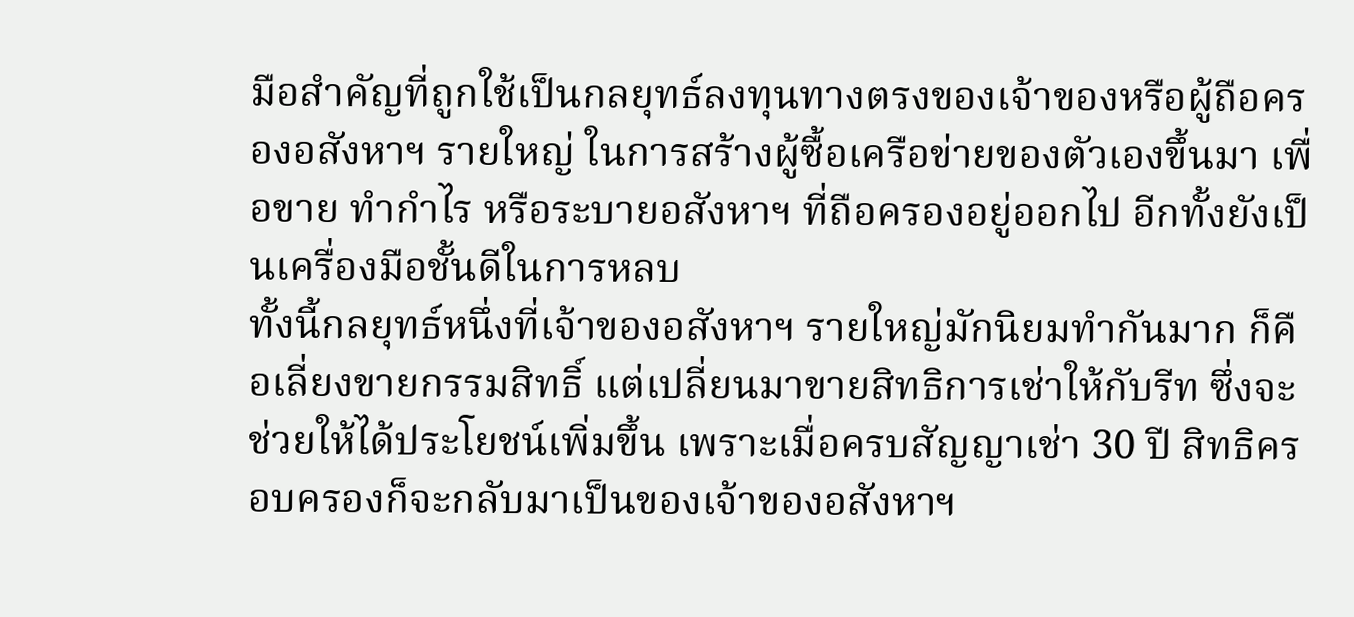มือสำคัญที่ถูกใช้เป็นกลยุทธ์ลงทุนทางตรงของเจ้าของหรือผู้ถือครองอสังหาฯ รายใหญ่ ในการสร้างผู้ซื้อเครือข่ายของตัวเองขึ้นมา เพื่อขาย ทำกำไร หรือระบายอสังหาฯ ที่ถือครองอยู่ออกไป อีกทั้งยังเป็นเครื่องมือชั้นดีในการหลบ
ทั้งนี้กลยุทธ์หนึ่งที่เจ้าของอสังหาฯ รายใหญ่มักนิยมทำกันมาก ก็คือเลี่ยงขายกรรมสิทธิ์ แต่เปลี่ยนมาขายสิทธิการเช่าให้กับรีท ซึ่งจะช่วยให้ได้ประโยชน์เพิ่มขึ้น เพราะเมื่อครบสัญญาเช่า 30 ปี สิทธิครอบครองก็จะกลับมาเป็นของเจ้าของอสังหาฯ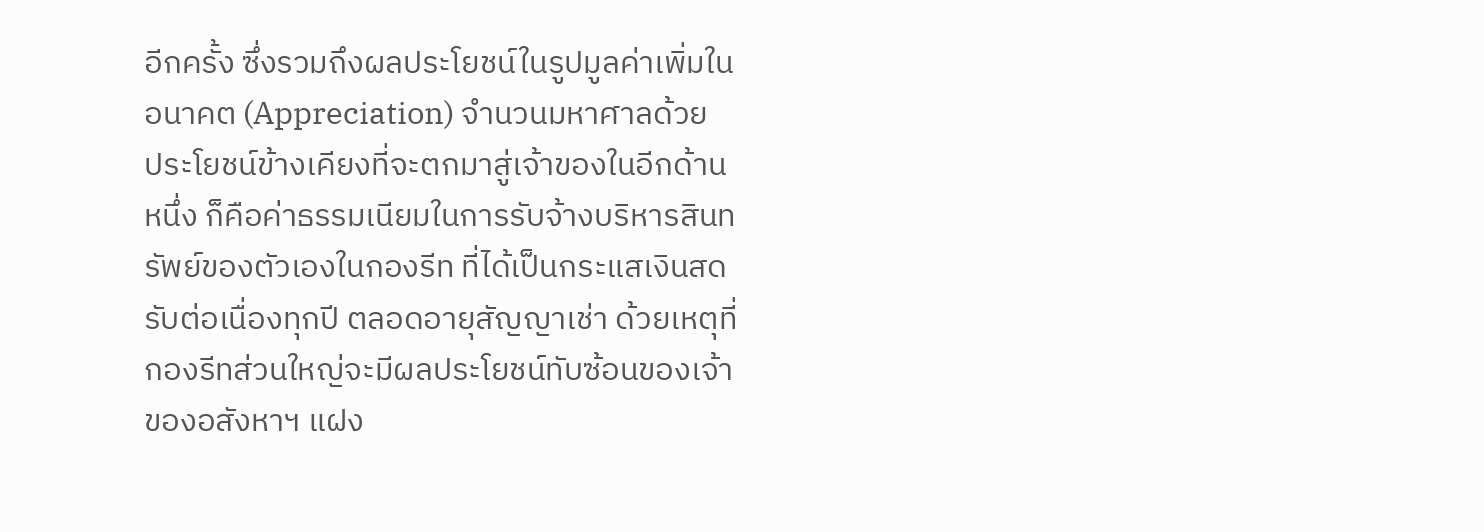อีกครั้ง ซึ่งรวมถึงผลประโยชน์ในรูปมูลค่าเพิ่มในอนาคต (Appreciation) จำนวนมหาศาลด้วย
ประโยชน์ข้างเคียงที่จะตกมาสู่เจ้าของในอีกด้านหนึ่ง ก็คือค่าธรรมเนียมในการรับจ้างบริหารสินทรัพย์ของตัวเองในกองรีท ที่ได้เป็นกระแสเงินสดรับต่อเนื่องทุกปี ตลอดอายุสัญญาเช่า ด้วยเหตุที่กองรีทส่วนใหญ่จะมีผลประโยชน์ทับซ้อนของเจ้าของอสังหาฯ แฝง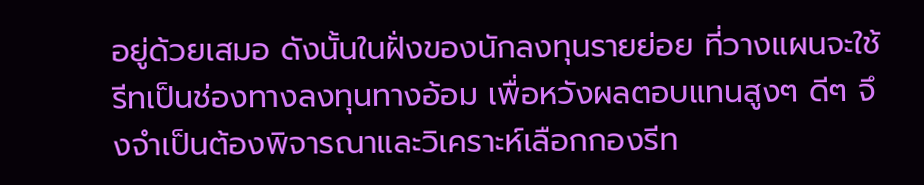อยู่ด้วยเสมอ ดังนั้นในฝั่งของนักลงทุนรายย่อย ที่วางแผนจะใช้รีทเป็นช่องทางลงทุนทางอ้อม เพื่อหวังผลตอบแทนสูงๆ ดีๆ จึงจำเป็นต้องพิจารณาและวิเคราะห์เลือกกองรีท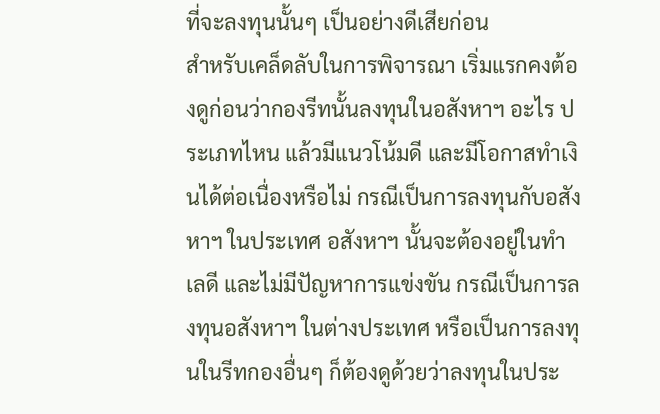ที่จะลงทุนนั้นๆ เป็นอย่างดีเสียก่อน
สำหรับเคล็ดลับในการพิจารณา เริ่มแรกคงต้องดูก่อนว่ากองรีทนั้นลงทุนในอสังหาฯ อะไร ประเภทไหน แล้วมีแนวโน้มดี และมีโอกาสทำเงินได้ต่อเนื่องหรือไม่ กรณีเป็นการลงทุนกับอสังหาฯ ในประเทศ อสังหาฯ นั้นจะต้องอยู่ในทำเลดี และไม่มีปัญหาการแข่งขัน กรณีเป็นการลงทุนอสังหาฯ ในต่างประเทศ หรือเป็นการลงทุนในรีทกองอื่นๆ ก็ต้องดูด้วยว่าลงทุนในประ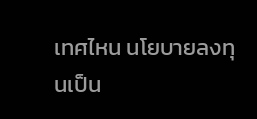เทศไหน นโยบายลงทุนเป็น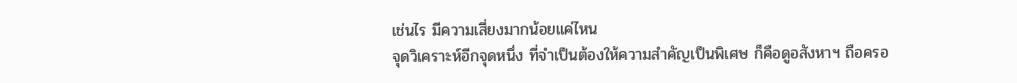เช่นไร มีความเสี่ยงมากน้อยแค่ไหน
จุดวิเคราะห์อีกจุดหนึ่ง ที่จำเป็นต้องให้ความสำคัญเป็นพิเศษ ก็คือดูอสังหาฯ ถือครอ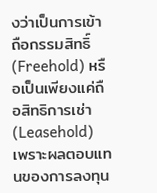งว่าเป็นการเข้าถือกรรมสิทธิ์ (Freehold) หรือเป็นเพียงแค่ถือสิทธิการเช่า (Leasehold) เพราะผลตอบแทนของการลงทุน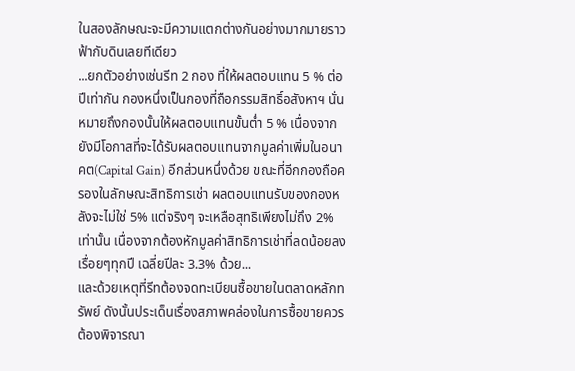ในสองลักษณะจะมีความแตกต่างกันอย่างมากมายราวฟ้ากับดินเลยทีเดียว
...ยกตัวอย่างเช่นรีท 2 กอง ที่ให้ผลตอบแทน 5 % ต่อปีเท่ากัน กองหนึ่งเป็นกองที่ถือกรรมสิทธิ์อสังหาฯ นั่นหมายถึงกองนั้นให้ผลตอบแทนขั้นต่ำ 5 % เนื่องจากยังมีโอกาสที่จะได้รับผลตอบแทนจากมูลค่าเพิ่มในอนาคต(Capital Gain) อีกส่วนหนึ่งด้วย ขณะที่อีกกองถือครองในลักษณะสิทธิการเช่า ผลตอบแทนรับของกองหลังจะไม่ใช่ 5% แต่จริงๆ จะเหลือสุทธิเพียงไม่ถึง 2% เท่านั้น เนื่องจากต้องหักมูลค่าสิทธิการเช่าที่ลดน้อยลงเรื่อยๆทุกปี เฉลี่ยปีละ 3.3% ด้วย...
และด้วยเหตุที่รีทต้องจดทะเบียนซื้อขายในตลาดหลักทรัพย์ ดังนั้นประเด็นเรื่องสภาพคล่องในการซื้อขายควรต้องพิจารณา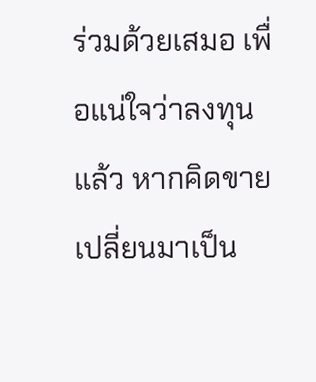ร่วมด้วยเสมอ เพื่อแน่ใจว่าลงทุนแล้ว หากคิดขายเปลี่ยนมาเป็น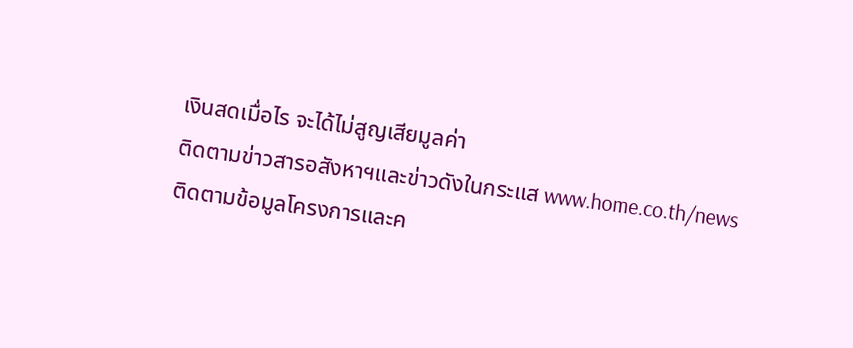เงินสดเมื่อไร จะได้ไม่สูญเสียมูลค่า
ติดตามข่าวสารอสังหาฯและข่าวดังในกระแส www.home.co.th/news
ติดตามข้อมูลโครงการและค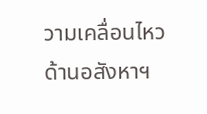วามเคลื่อนไหวด้านอสังหาฯ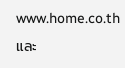www.home.co.th และ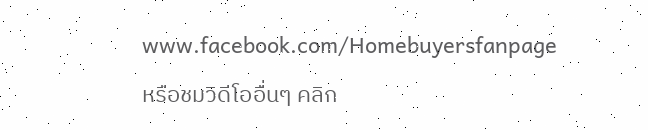www.facebook.com/Homebuyersfanpage
หรือชมวิดีโออื่นๆ คลิก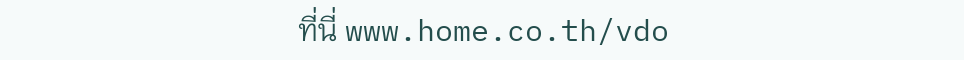ที่นี่ www.home.co.th/vdo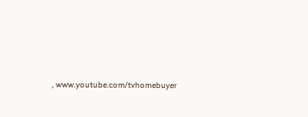, www.youtube.com/tvhomebuyer